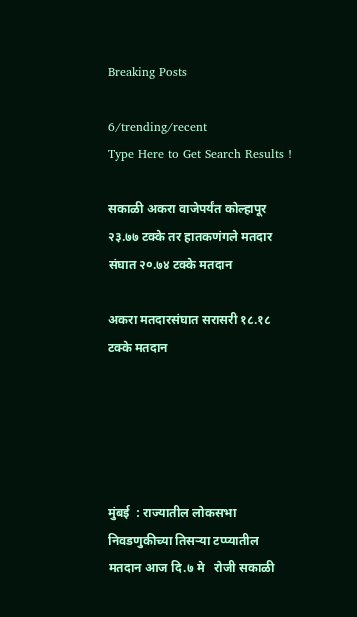Breaking Posts

6/trending/recent
Type Here to Get Search Results !

सकाळी अकरा वाजेपर्यंत कोल्हापूर २३.७७ टक्के तर हातकणंगले मतदार संघात २०.७४ टक्के मतदान

अकरा मतदारसंघात सरासरी १८.१८ टक्के मतदान





मुंबई  : राज्यातील लोकसभा निवडणुकीच्या तिसऱ्या टप्प्यातील मतदान आज दि.७ मे   रोजी सकाळी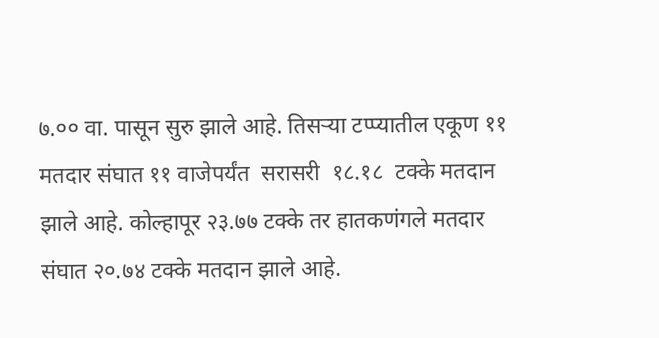७.०० वा. पासून सुरु झाले आहे. तिसऱ्या टप्प्यातील एकूण ११ मतदार संघात ११ वाजेपर्यंत  सरासरी  १८.१८  टक्के मतदान झाले आहे. कोल्हापूर २३.७७ टक्के तर हातकणंगले मतदार संघात २०.७४ टक्के मतदान झाले आहे.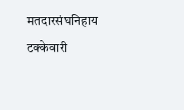मतदारसंघनिहाय टक्केवारी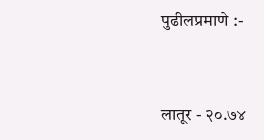पुढीलप्रमाणे :-


लातूर - २०.७४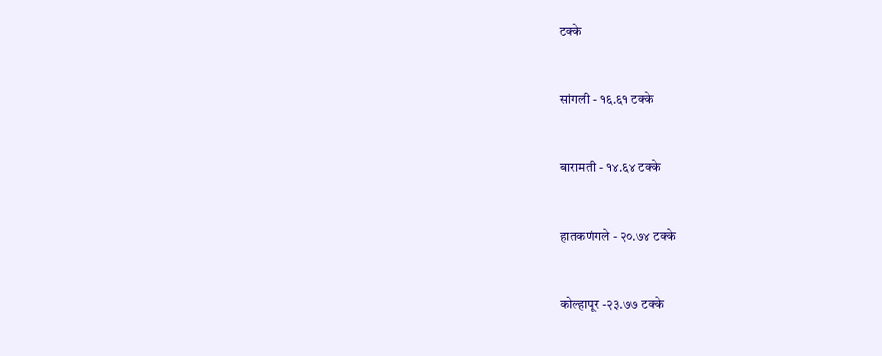टक्के


सांगली - १६.६१ टक्के


बारामती - १४.६४ टक्के


हातकणंगले - २०.७४ टक्के


कोल्हापूर -२३.७७ टक्के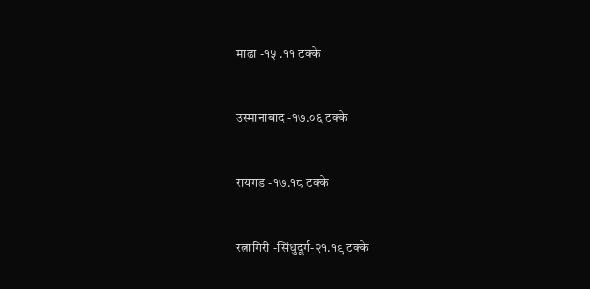माढा -१५ .११ टक्के


उस्मानाबाद -१७.०६ टक्के


रायगड -१७.१८ टक्के


रत्नागिरी -सिंधुदूर्ग-२१.१९ टक्के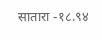सातारा -१८.९४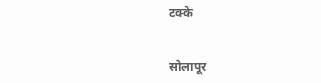टक्के


सोलापूर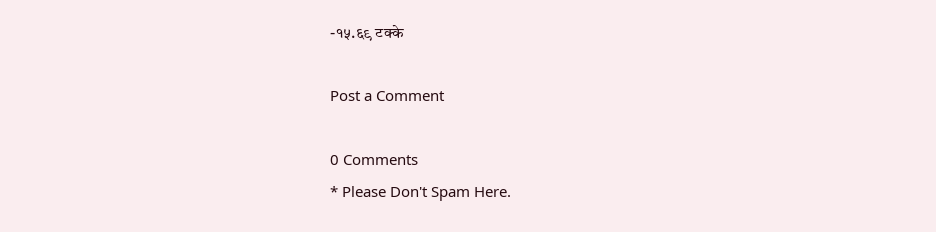-१५.६९ टक्के

Post a Comment

0 Comments
* Please Don't Spam Here.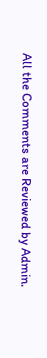All the Comments are Reviewed by Admin.